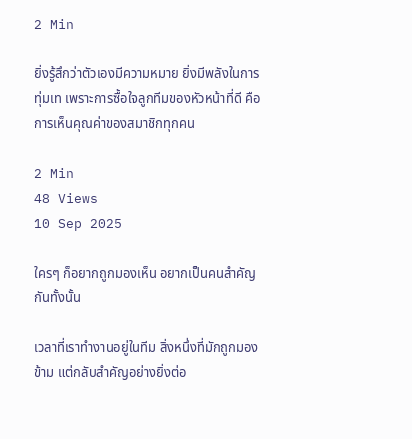2 Min

ยิ่งรู้สึกว่าตัวเองมีความหมาย ยิ่งมีพลังในการทุ่มเท เพราะการซื้อใจลูกทีมของหัวหน้าที่ดี คือการเห็นคุณค่าของสมาชิกทุกคน

2 Min
48 Views
10 Sep 2025

ใครๆ ก็อยากถูกมองเห็น อยากเป็นคนสำคัญกันทั้งนั้น

เวลาที่เราทำงานอยู่ในทีม สิ่งหนึ่งที่มักถูกมองข้าม แต่กลับสำคัญอย่างยิ่งต่อ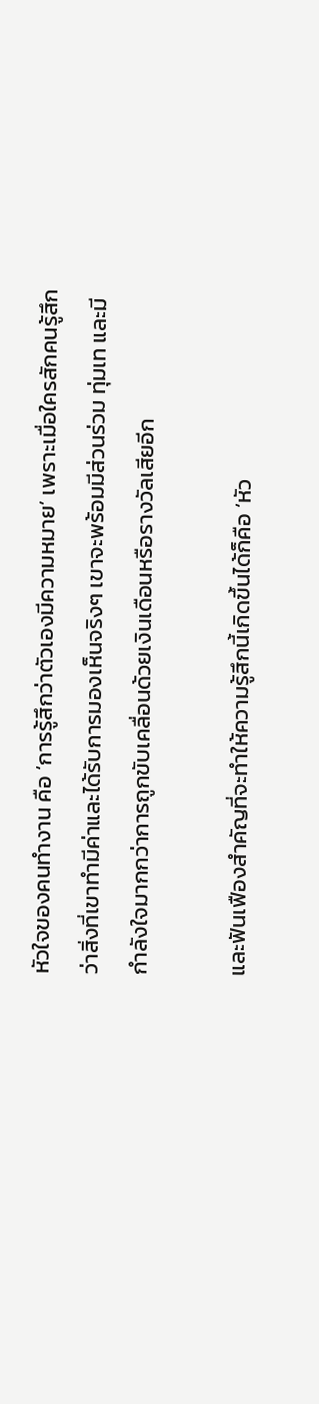หัวใจของคนทำงาน คือ ‘การรู้สึกว่าตัวเองมีความหมาย’ เพราะเมื่อใครสักคนรู้สึกว่าสิ่งที่เขาทำมีค่าและได้รับการมองเห็นจริงๆ เขาจะพร้อมมีส่วนร่วม ทุ่มเท และมีกำลังใจมากกว่าการถูกขับเคลื่อนด้วยเงินเดือนหรือรางวัลเสียอีก

และฟันเฟืองสำคัญที่จะทำให้ความรู้สึกนี้เกิดขึ้นได้ก็คือ ‘หัว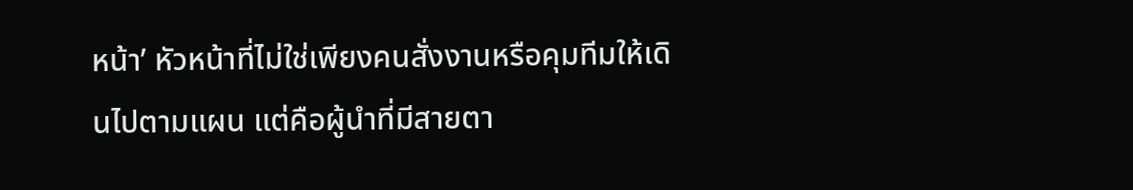หน้า’ หัวหน้าที่ไม่ใช่เพียงคนสั่งงานหรือคุมทีมให้เดินไปตามแผน แต่คือผู้นำที่มีสายตา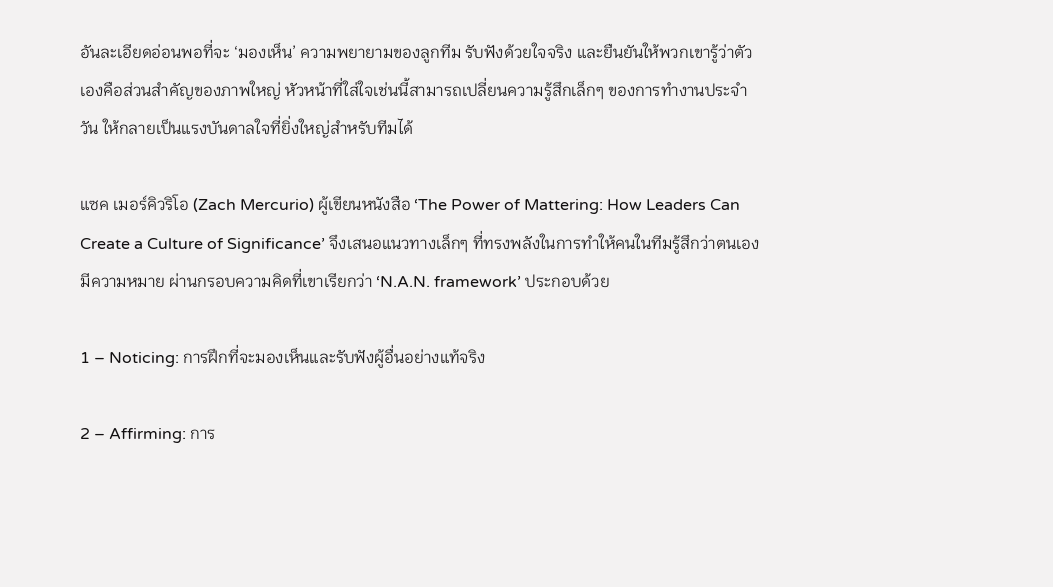อันละเอียดอ่อนพอที่จะ ‘มองเห็น’ ความพยายามของลูกทีม รับฟังด้วยใจจริง และยืนยันให้พวกเขารู้ว่าตัวเองคือส่วนสำคัญของภาพใหญ่ หัวหน้าที่ใส่ใจเช่นนี้สามารถเปลี่ยนความรู้สึกเล็กๆ ของการทำงานประจำวัน ให้กลายเป็นแรงบันดาลใจที่ยิ่งใหญ่สำหรับทีมได้

แซค เมอร์คิวริโอ (Zach Mercurio) ผู้เขียนหนังสือ ‘The Power of Mattering: How Leaders Can Create a Culture of Significance’ จึงเสนอแนวทางเล็กๆ ที่ทรงพลังในการทำให้คนในทีมรู้สึกว่าตนเองมีความหมาย ผ่านกรอบความคิดที่เขาเรียกว่า ‘N.A.N. framework’ ประกอบด้วย

1 – Noticing: การฝึกที่จะมองเห็นและรับฟังผู้อื่นอย่างแท้จริง

2 – Affirming: การ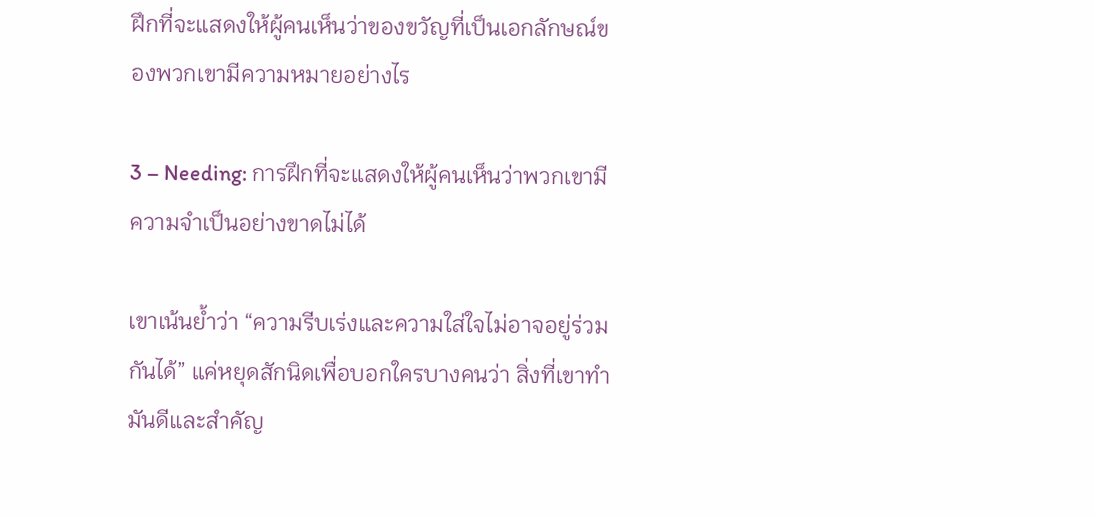ฝึกที่จะแสดงให้ผู้คนเห็นว่าของขวัญที่เป็นเอกลักษณ์ของพวกเขามีความหมายอย่างไร

3 – Needing: การฝึกที่จะแสดงให้ผู้คนเห็นว่าพวกเขามีความจำเป็นอย่างขาดไม่ได้

เขาเน้นย้ำว่า “ความรีบเร่งและความใส่ใจไม่อาจอยู่ร่วมกันได้” แค่หยุดสักนิดเพื่อบอกใครบางคนว่า สิ่งที่เขาทำมันดีและสำคัญ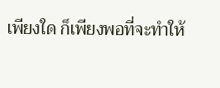เพียงใด ก็เพียงพอที่จะทำให้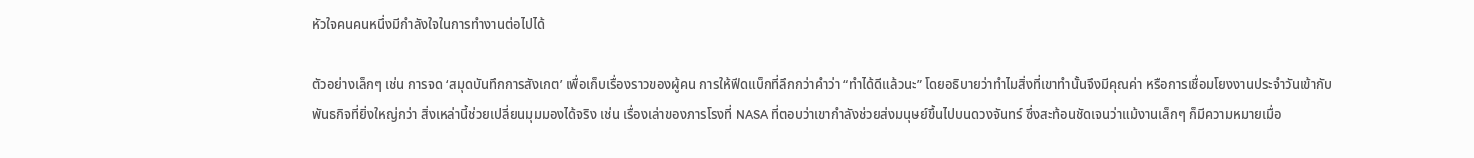หัวใจคนคนหนึ่งมีกำลังใจในการทำงานต่อไปได้

ตัวอย่างเล็กๆ เช่น การจด ‘สมุดบันทึกการสังเกต’ เพื่อเก็บเรื่องราวของผู้คน การให้ฟีดแบ็กที่ลึกกว่าคำว่า “ทำได้ดีแล้วนะ” โดยอธิบายว่าทำไมสิ่งที่เขาทำนั้นจึงมีคุณค่า หรือการเชื่อมโยงงานประจำวันเข้ากับพันธกิจที่ยิ่งใหญ่กว่า สิ่งเหล่านี้ช่วยเปลี่ยนมุมมองได้จริง เช่น เรื่องเล่าของภารโรงที่ NASA ที่ตอบว่าเขากำลังช่วยส่งมนุษย์ขึ้นไปบนดวงจันทร์ ซึ่งสะท้อนชัดเจนว่าแม้งานเล็กๆ ก็มีความหมายเมื่อ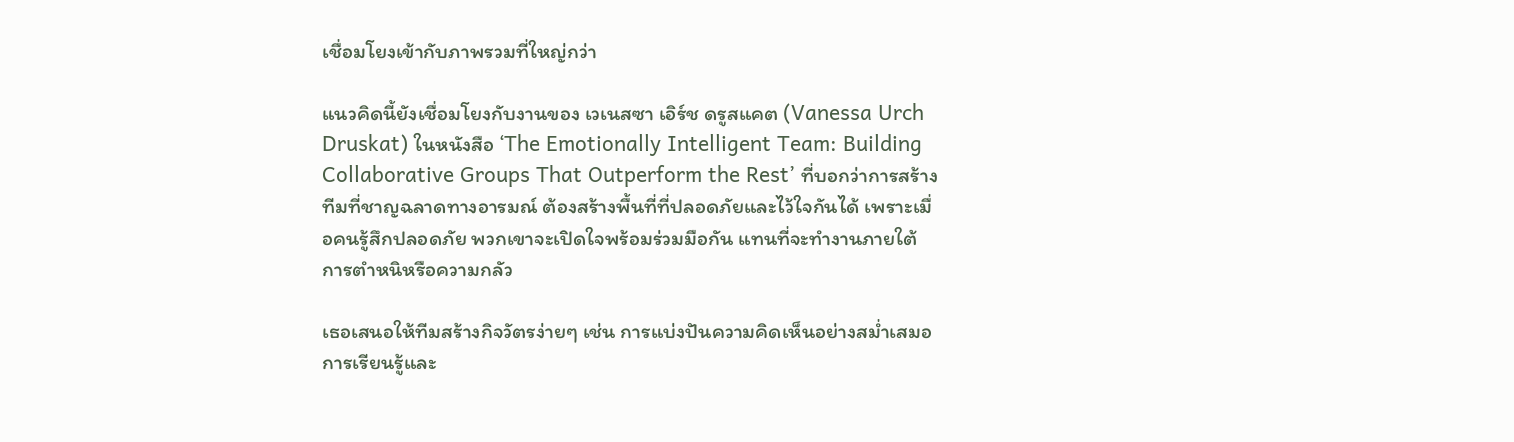เชื่อมโยงเข้ากับภาพรวมที่ใหญ่กว่า

แนวคิดนี้ยังเชื่อมโยงกับงานของ เวเนสซา เอิร์ช ดรูสแคต (Vanessa Urch Druskat) ในหนังสือ ‘The Emotionally Intelligent Team: Building Collaborative Groups That Outperform the Rest’ ที่บอกว่าการสร้างทีมที่ชาญฉลาดทางอารมณ์ ต้องสร้างพื้นที่ที่ปลอดภัยและไว้ใจกันได้ เพราะเมื่อคนรู้สึกปลอดภัย พวกเขาจะเปิดใจพร้อมร่วมมือกัน แทนที่จะทำงานภายใต้การตำหนิหรือความกลัว

เธอเสนอให้ทีมสร้างกิจวัตรง่ายๆ เช่น การแบ่งปันความคิดเห็นอย่างสม่ำเสมอ การเรียนรู้และ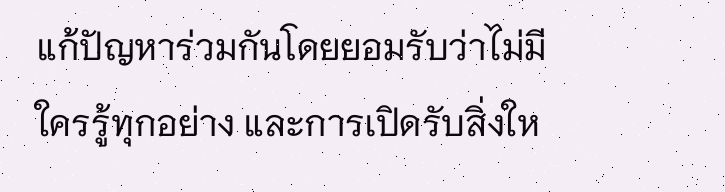แก้ปัญหาร่วมกันโดยยอมรับว่าไม่มีใครรู้ทุกอย่าง และการเปิดรับสิ่งให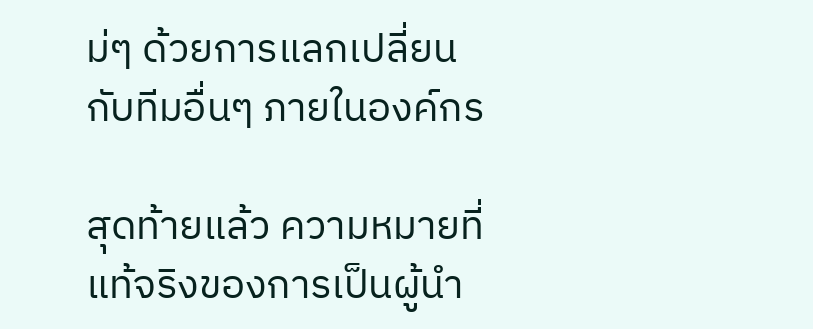ม่ๆ ด้วยการแลกเปลี่ยนกับทีมอื่นๆ ภายในองค์กร

สุดท้ายแล้ว ความหมายที่แท้จริงของการเป็นผู้นำ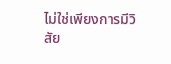ไม่ใช่เพียงการมีวิสัย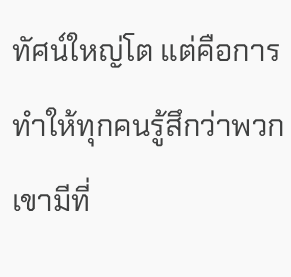ทัศน์ใหญ่โต แต่คือการทำให้ทุกคนรู้สึกว่าพวกเขามีที่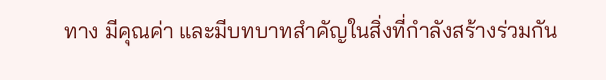ทาง มีคุณค่า และมีบทบาทสำคัญในสิ่งที่กำลังสร้างร่วมกัน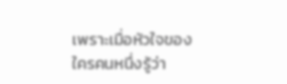เพราะเมื่อหัวใจของใครคนหนึ่งรู้ว่า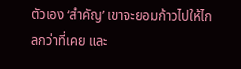ตัวเอง ‘สำคัญ’ เขาจะยอมก้าวไปให้ไกลกว่าที่เคย และ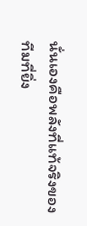นั่นเองคือพลังที่แท้จริงของทีมที่ยิ่ง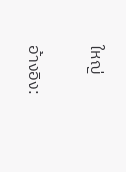ใหญ่

อ้างอิง: